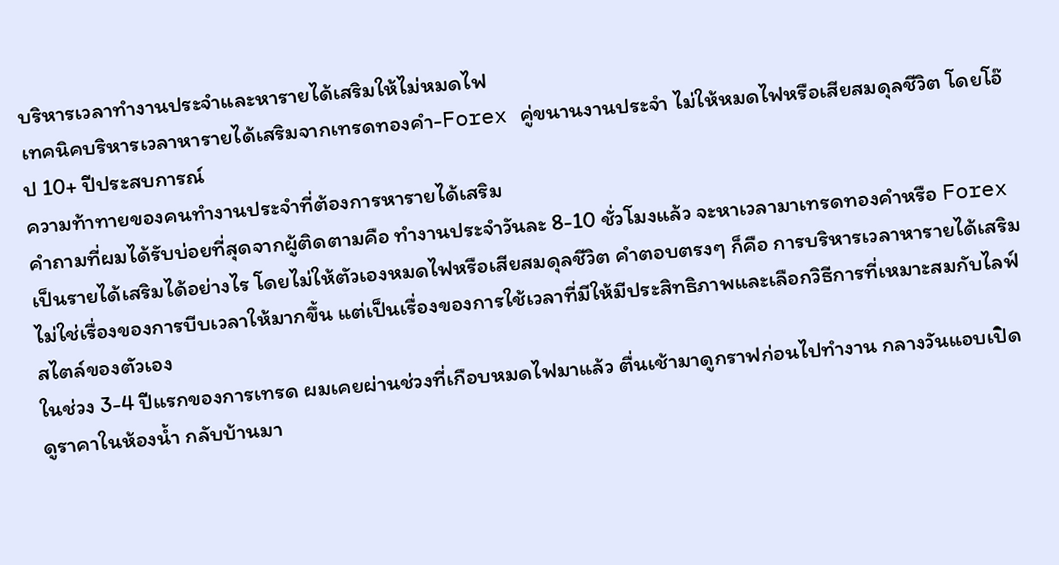บริหารเวลาทำงานประจำและหารายได้เสริมให้ไม่หมดไฟ
เทคนิคบริหารเวลาหารายได้เสริมจากเทรดทองคำ-Forex คู่ขนานงานประจำ ไม่ให้หมดไฟหรือเสียสมดุลชีวิต โดยโอ๊ป 10+ ปีประสบการณ์
ความท้าทายของคนทำงานประจำที่ต้องการหารายได้เสริม
คำถามที่ผมได้รับบ่อยที่สุดจากผู้ติดตามคือ ทำงานประจำวันละ 8-10 ชั่วโมงแล้ว จะหาเวลามาเทรดทองคำหรือ Forex เป็นรายได้เสริมได้อย่างไร โดยไม่ให้ตัวเองหมดไฟหรือเสียสมดุลชีวิต คำตอบตรงๆ ก็คือ การบริหารเวลาหารายได้เสริมไม่ใช่เรื่องของการบีบเวลาให้มากขึ้น แต่เป็นเรื่องของการใช้เวลาที่มีให้มีประสิทธิภาพและเลือกวิธีการที่เหมาะสมกับไลฟ์สไตล์ของตัวเอง
ในช่วง 3-4 ปีแรกของการเทรด ผมเคยผ่านช่วงที่เกือบหมดไฟมาแล้ว ตื่นเช้ามาดูกราฟก่อนไปทำงาน กลางวันแอบเปิดดูราคาในห้องน้ำ กลับบ้านมา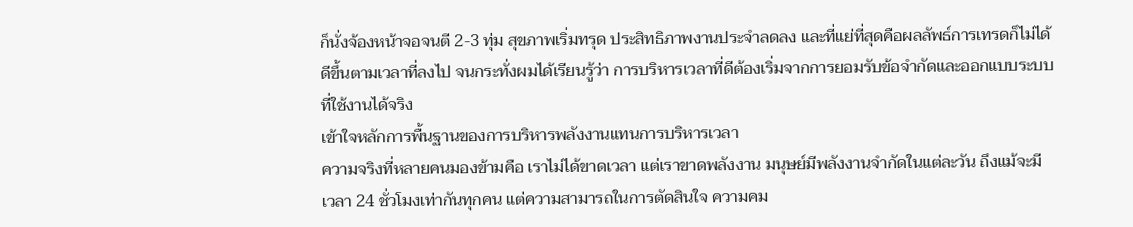ก็นั่งจ้องหน้าจอจนตี 2-3 ทุ่ม สุขภาพเริ่มทรุด ประสิทธิภาพงานประจำลดลง และที่แย่ที่สุดคือผลลัพธ์การเทรดก็ไม่ได้ดีขึ้นตามเวลาที่ลงไป จนกระทั่งผมได้เรียนรู้ว่า การบริหารเวลาที่ดีต้องเริ่มจากการยอมรับข้อจำกัดและออกแบบระบบที่ใช้งานได้จริง
เข้าใจหลักการพื้นฐานของการบริหารพลังงานแทนการบริหารเวลา
ความจริงที่หลายคนมองข้ามคือ เราไม่ได้ขาดเวลา แต่เราขาดพลังงาน มนุษย์มีพลังงานจำกัดในแต่ละวัน ถึงแม้จะมีเวลา 24 ชั่วโมงเท่ากันทุกคน แต่ความสามารถในการตัดสินใจ ความคม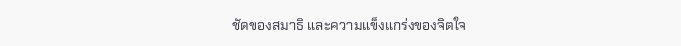ชัดของสมาธิ และความแข็งแกร่งของจิตใจ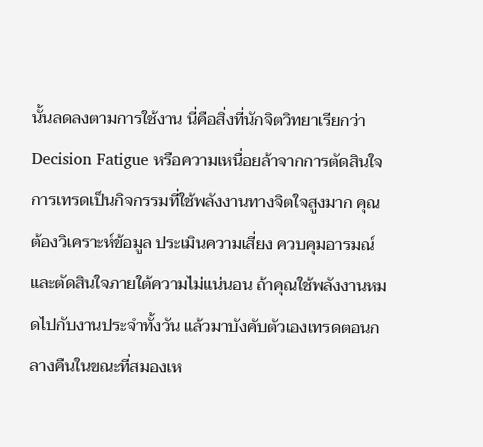นั้นลดลงตามการใช้งาน นี่คือสิ่งที่นักจิตวิทยาเรียกว่า Decision Fatigue หรือความเหนื่อยล้าจากการตัดสินใจ
การเทรดเป็นกิจกรรมที่ใช้พลังงานทางจิตใจสูงมาก คุณต้องวิเคราะห์ข้อมูล ประเมินความเสี่ยง ควบคุมอารมณ์ และตัดสินใจภายใต้ความไม่แน่นอน ถ้าคุณใช้พลังงานหมดไปกับงานประจำทั้งวัน แล้วมาบังคับตัวเองเทรดตอนกลางคืนในขณะที่สมองเห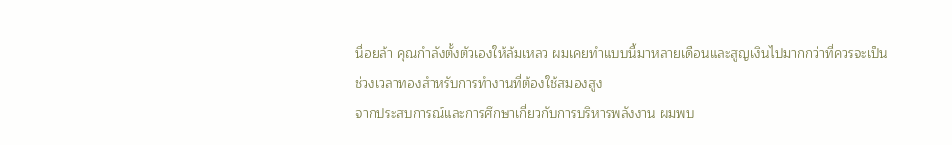นื่อยล้า คุณกำลังตั้งตัวเองให้ล้มเหลว ผมเคยทำแบบนี้มาหลายเดือนและสูญเงินไปมากกว่าที่ควรจะเป็น
ช่วงเวลาทองสำหรับการทำงานที่ต้องใช้สมองสูง
จากประสบการณ์และการศึกษาเกี่ยวกับการบริหารพลังงาน ผมพบ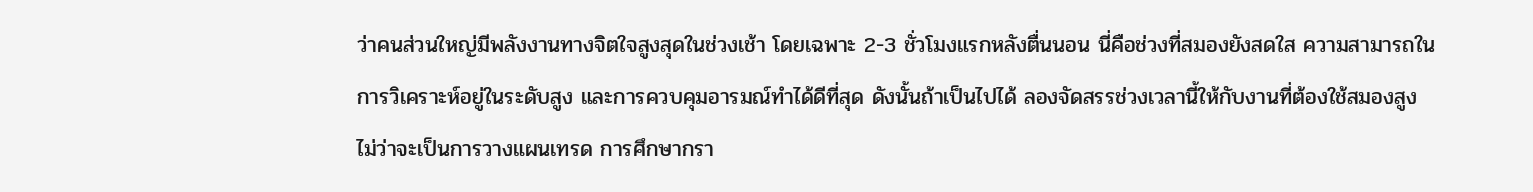ว่าคนส่วนใหญ่มีพลังงานทางจิตใจสูงสุดในช่วงเช้า โดยเฉพาะ 2-3 ชั่วโมงแรกหลังตื่นนอน นี่คือช่วงที่สมองยังสดใส ความสามารถในการวิเคราะห์อยู่ในระดับสูง และการควบคุมอารมณ์ทำได้ดีที่สุด ดังนั้นถ้าเป็นไปได้ ลองจัดสรรช่วงเวลานี้ให้กับงานที่ต้องใช้สมองสูง ไม่ว่าจะเป็นการวางแผนเทรด การศึกษากรา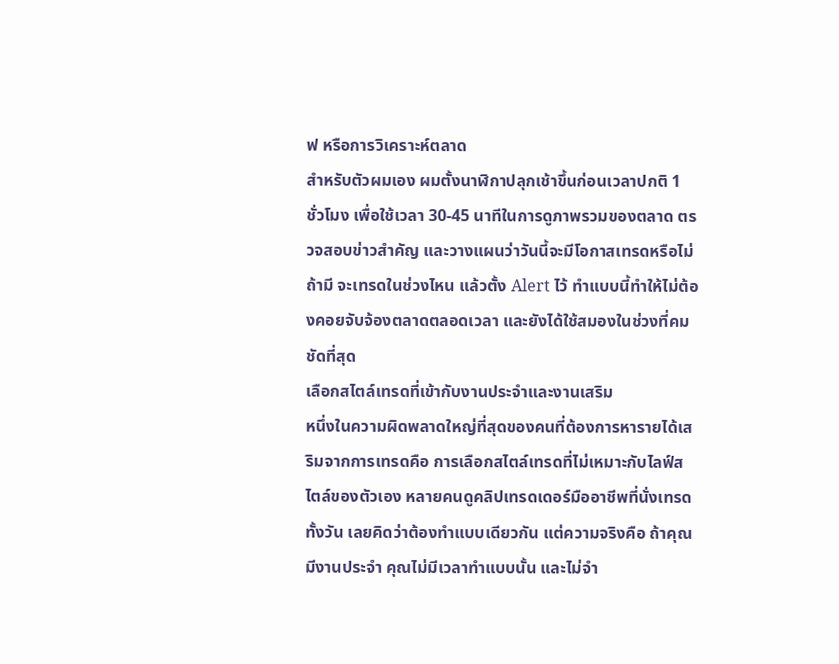ฟ หรือการวิเคราะห์ตลาด
สำหรับตัวผมเอง ผมตั้งนาฬิกาปลุกเช้าขึ้นก่อนเวลาปกติ 1 ชั่วโมง เพื่อใช้เวลา 30-45 นาทีในการดูภาพรวมของตลาด ตรวจสอบข่าวสำคัญ และวางแผนว่าวันนี้จะมีโอกาสเทรดหรือไม่ ถ้ามี จะเทรดในช่วงไหน แล้วตั้ง Alert ไว้ ทำแบบนี้ทำให้ไม่ต้องคอยจับจ้องตลาดตลอดเวลา และยังได้ใช้สมองในช่วงที่คมชัดที่สุด
เลือกสไตล์เทรดที่เข้ากับงานประจำและงานเสริม
หนึ่งในความผิดพลาดใหญ่ที่สุดของคนที่ต้องการหารายได้เสริมจากการเทรดคือ การเลือกสไตล์เทรดที่ไม่เหมาะกับไลฟ์สไตล์ของตัวเอง หลายคนดูคลิปเทรดเดอร์มืออาชีพที่นั่งเทรดทั้งวัน เลยคิดว่าต้องทำแบบเดียวกัน แต่ความจริงคือ ถ้าคุณมีงานประจำ คุณไม่มีเวลาทำแบบนั้น และไม่จำ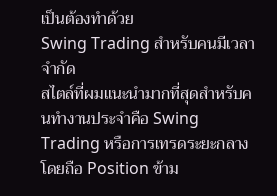เป็นต้องทำด้วย
Swing Trading สำหรับคนมีเวลาจำกัด
สไตล์ที่ผมแนะนำมากที่สุดสำหรับคนทำงานประจำคือ Swing Trading หรือการเทรดระยะกลาง โดยถือ Position ข้าม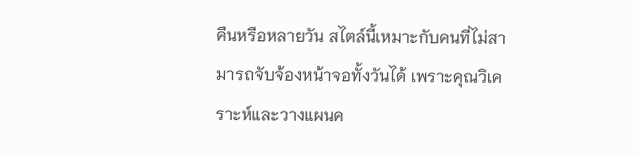คืนหรือหลายวัน สไตล์นี้เหมาะกับคนที่ไม่สามารถจับจ้องหน้าจอทั้งวันได้ เพราะคุณวิเคราะห์และวางแผนค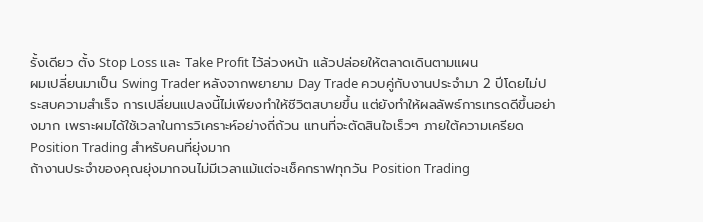รั้งเดียว ตั้ง Stop Loss และ Take Profit ไว้ล่วงหน้า แล้วปล่อยให้ตลาดเดินตามแผน
ผมเปลี่ยนมาเป็น Swing Trader หลังจากพยายาม Day Trade ควบคู่กับงานประจำมา 2 ปีโดยไม่ประสบความสำเร็จ การเปลี่ยนแปลงนี้ไม่เพียงทำให้ชีวิตสบายขึ้น แต่ยังทำให้ผลลัพธ์การเทรดดีขึ้นอย่างมาก เพราะผมได้ใช้เวลาในการวิเคราะห์อย่างถี่ถ้วน แทนที่จะตัดสินใจเร็วๆ ภายใต้ความเครียด
Position Trading สำหรับคนที่ยุ่งมาก
ถ้างานประจำของคุณยุ่งมากจนไม่มีเวลาแม้แต่จะเช็คกราฟทุกวัน Position Trading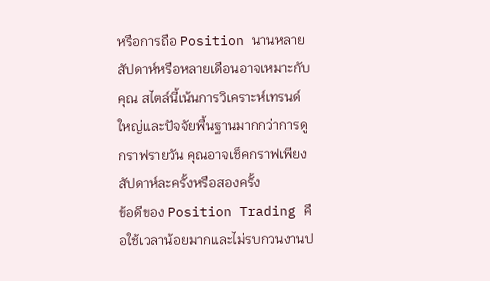หรือการถือ Position นานหลายสัปดาห์หรือหลายเดือนอาจเหมาะกับคุณ สไตล์นี้เน้นการวิเคราะห์เทรนด์ใหญ่และปัจจัยพื้นฐานมากกว่าการดูกราฟรายวัน คุณอาจเช็คกราฟเพียงสัปดาห์ละครั้งหรือสองครั้ง
ข้อดีของ Position Trading คือใช้เวลาน้อยมากและไม่รบกวนงานป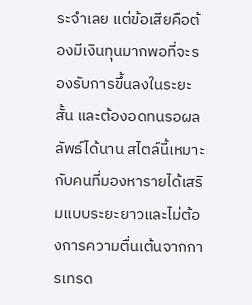ระจำเลย แต่ข้อเสียคือต้องมีเงินทุนมากพอที่จะรองรับการขึ้นลงในระยะสั้น และต้องอดทนรอผลลัพธ์ได้นาน สไตล์นี้เหมาะกับคนที่มองหารายได้เสริมแบบระยะยาวและไม่ต้องการความตื่นเต้นจากการเทรด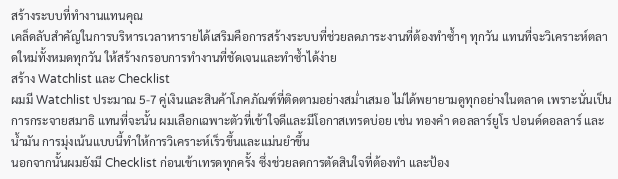สร้างระบบที่ทำงานแทนคุณ
เคล็ดลับสำคัญในการบริหารเวลาหารายได้เสริมคือการสร้างระบบที่ช่วยลดภาระงานที่ต้องทำซ้ำๆ ทุกวัน แทนที่จะวิเคราะห์ตลาดใหม่ทั้งหมดทุกวัน ให้สร้างกรอบการทำงานที่ชัดเจนและทำซ้ำได้ง่าย
สร้าง Watchlist และ Checklist
ผมมี Watchlist ประมาณ 5-7 คู่เงินและสินค้าโภคภัณฑ์ที่ติดตามอย่างสม่ำเสมอ ไม่ได้พยายามดูทุกอย่างในตลาด เพราะนั่นเป็นการกระจายสมาธิ แทนที่จะนั้น ผมเลือกเฉพาะตัวที่เข้าใจดีและมีโอกาสเทรดบ่อย เช่น ทองคำ ดอลลาร์ยูโร ปอนด์ดอลลาร์ และน้ำมัน การมุ่งเน้นแบบนี้ทำให้การวิเคราะห์เร็วขึ้นและแม่นยำขึ้น
นอกจากนั้นผมยังมี Checklist ก่อนเข้าเทรดทุกครั้ง ซึ่งช่วยลดการตัดสินใจที่ต้องทำ และป้อง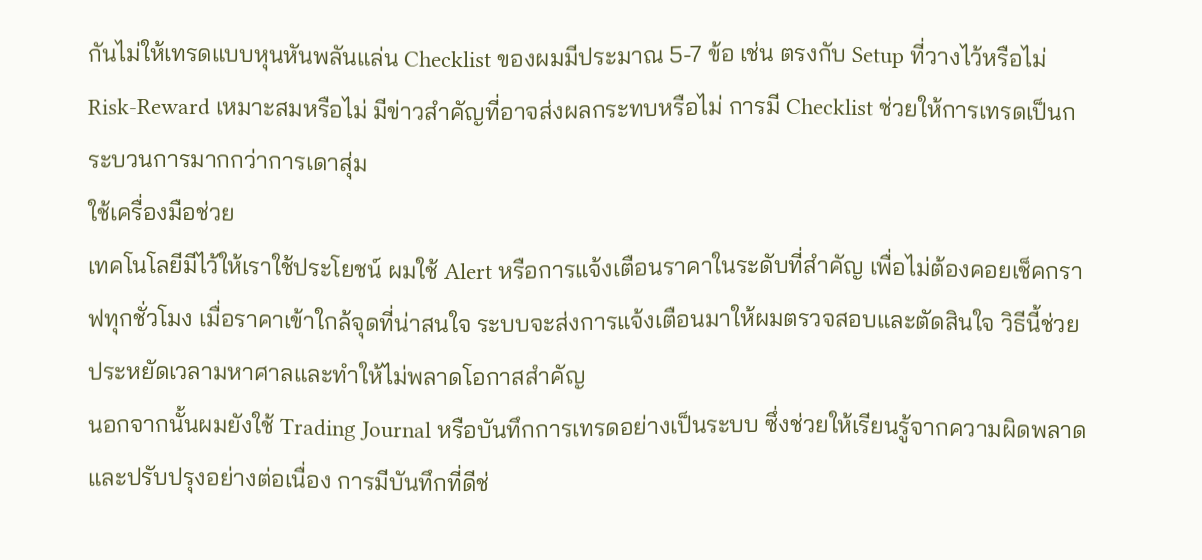กันไม่ให้เทรดแบบหุนหันพลันแล่น Checklist ของผมมีประมาณ 5-7 ข้อ เช่น ตรงกับ Setup ที่วางไว้หรือไม่ Risk-Reward เหมาะสมหรือไม่ มีข่าวสำคัญที่อาจส่งผลกระทบหรือไม่ การมี Checklist ช่วยให้การเทรดเป็นกระบวนการมากกว่าการเดาสุ่ม
ใช้เครื่องมือช่วย
เทคโนโลยีมีไว้ให้เราใช้ประโยชน์ ผมใช้ Alert หรือการแจ้งเตือนราคาในระดับที่สำคัญ เพื่อไม่ต้องคอยเช็คกราฟทุกชั่วโมง เมื่อราคาเข้าใกล้จุดที่น่าสนใจ ระบบจะส่งการแจ้งเตือนมาให้ผมตรวจสอบและตัดสินใจ วิธีนี้ช่วยประหยัดเวลามหาศาลและทำให้ไม่พลาดโอกาสสำคัญ
นอกจากนั้นผมยังใช้ Trading Journal หรือบันทึกการเทรดอย่างเป็นระบบ ซึ่งช่วยให้เรียนรู้จากความผิดพลาดและปรับปรุงอย่างต่อเนื่อง การมีบันทึกที่ดีช่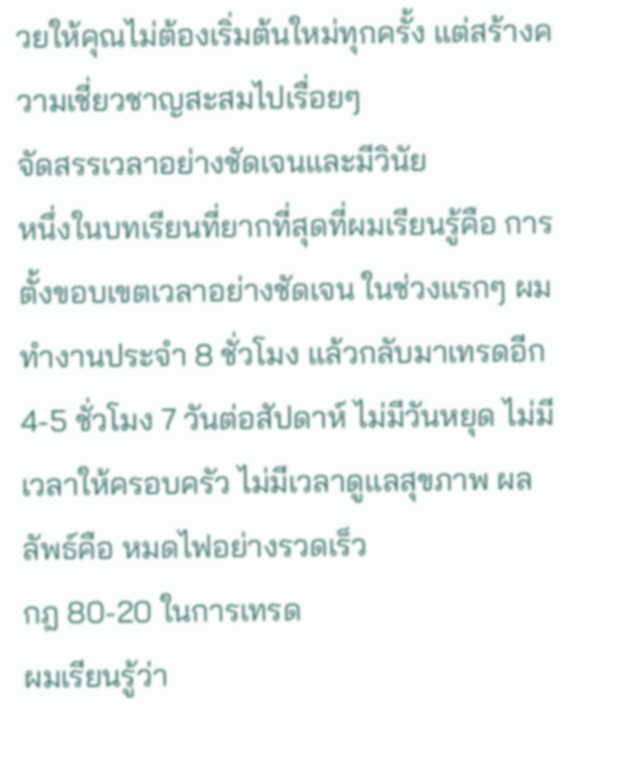วยให้คุณไม่ต้องเริ่มต้นใหม่ทุกครั้ง แต่สร้างความเชี่ยวชาญสะสมไปเรื่อยๆ
จัดสรรเวลาอย่างชัดเจนและมีวินัย
หนึ่งในบทเรียนที่ยากที่สุดที่ผมเรียนรู้คือ การตั้งขอบเขตเวลาอย่างชัดเจน ในช่วงแรกๆ ผมทำงานประจำ 8 ชั่วโมง แล้วกลับมาเทรดอีก 4-5 ชั่วโมง 7 วันต่อสัปดาห์ ไม่มีวันหยุด ไม่มีเวลาให้ครอบครัว ไม่มีเวลาดูแลสุขภาพ ผลลัพธ์คือ หมดไฟอย่างรวดเร็ว
กฎ 80-20 ในการเทรด
ผมเรียนรู้ว่า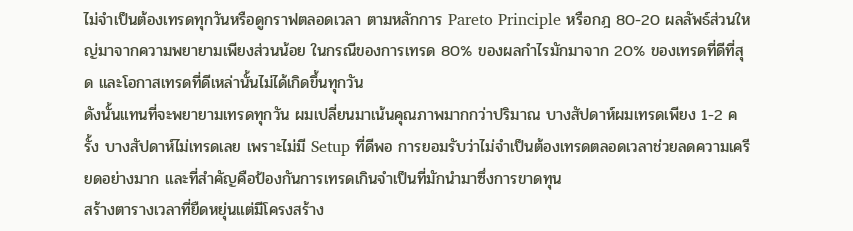ไม่จำเป็นต้องเทรดทุกวันหรือดูกราฟตลอดเวลา ตามหลักการ Pareto Principle หรือกฎ 80-20 ผลลัพธ์ส่วนใหญ่มาจากความพยายามเพียงส่วนน้อย ในกรณีของการเทรด 80% ของผลกำไรมักมาจาก 20% ของเทรดที่ดีที่สุด และโอกาสเทรดที่ดีเหล่านั้นไม่ได้เกิดขึ้นทุกวัน
ดังนั้นแทนที่จะพยายามเทรดทุกวัน ผมเปลี่ยนมาเน้นคุณภาพมากกว่าปริมาณ บางสัปดาห์ผมเทรดเพียง 1-2 ครั้ง บางสัปดาห์ไม่เทรดเลย เพราะไม่มี Setup ที่ดีพอ การยอมรับว่าไม่จำเป็นต้องเทรดตลอดเวลาช่วยลดความเครียดอย่างมาก และที่สำคัญคือป้องกันการเทรดเกินจำเป็นที่มักนำมาซึ่งการขาดทุน
สร้างตารางเวลาที่ยืดหยุ่นแต่มีโครงสร้าง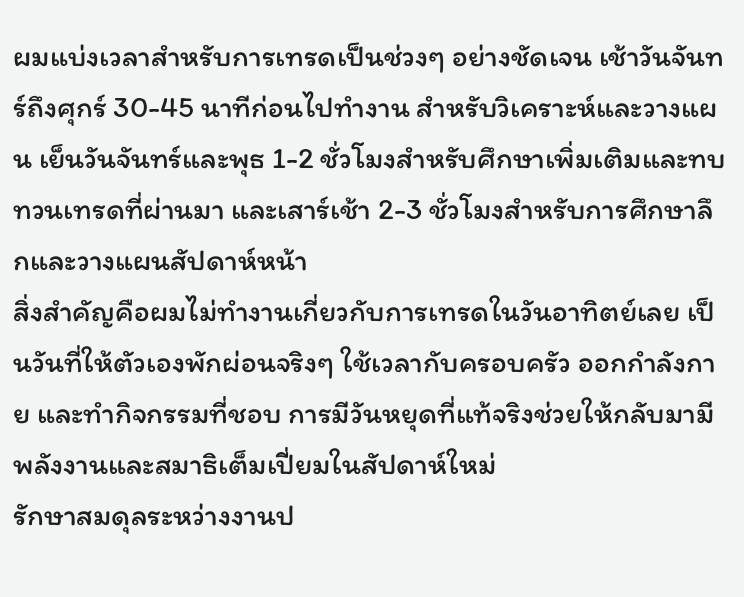ผมแบ่งเวลาสำหรับการเทรดเป็นช่วงๆ อย่างชัดเจน เช้าวันจันทร์ถึงศุกร์ 30-45 นาทีก่อนไปทำงาน สำหรับวิเคราะห์และวางแผน เย็นวันจันทร์และพุธ 1-2 ชั่วโมงสำหรับศึกษาเพิ่มเติมและทบทวนเทรดที่ผ่านมา และเสาร์เช้า 2-3 ชั่วโมงสำหรับการศึกษาลึกและวางแผนสัปดาห์หน้า
สิ่งสำคัญคือผมไม่ทำงานเกี่ยวกับการเทรดในวันอาทิตย์เลย เป็นวันที่ให้ตัวเองพักผ่อนจริงๆ ใช้เวลากับครอบครัว ออกกำลังกาย และทำกิจกรรมที่ชอบ การมีวันหยุดที่แท้จริงช่วยให้กลับมามีพลังงานและสมาธิเต็มเปี่ยมในสัปดาห์ใหม่
รักษาสมดุลระหว่างงานป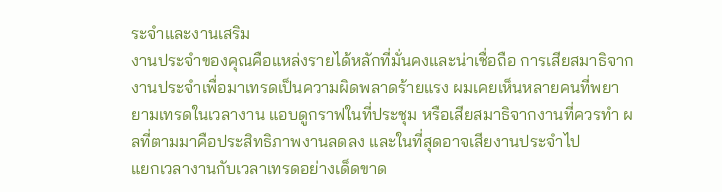ระจำและงานเสริม
งานประจำของคุณคือแหล่งรายได้หลักที่มั่นคงและน่าเชื่อถือ การเสียสมาธิจากงานประจำเพื่อมาเทรดเป็นความผิดพลาดร้ายแรง ผมเคยเห็นหลายคนที่พยายามเทรดในเวลางาน แอบดูกราฟในที่ประชุม หรือเสียสมาธิจากงานที่ควรทำ ผลที่ตามมาคือประสิทธิภาพงานลดลง และในที่สุดอาจเสียงานประจำไป
แยกเวลางานกับเวลาเทรดอย่างเด็ดขาด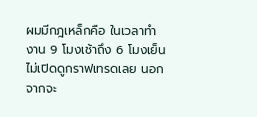ผมมีกฎเหล็กคือ ในเวลาทำงาน 9 โมงเช้าถึง 6 โมงเย็น ไม่เปิดดูกราฟเทรดเลย นอกจากจะ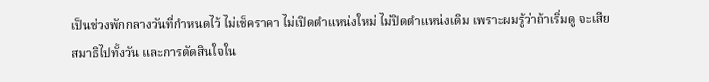เป็นช่วงพักกลางวันที่กำหนดไว้ ไม่เช็คราคา ไม่เปิดตำแหน่งใหม่ ไม่ปิดตำแหน่งเดิม เพราะผมรู้ว่าถ้าเริ่มดู จะเสียสมาธิไปทั้งวัน และการตัดสินใจใน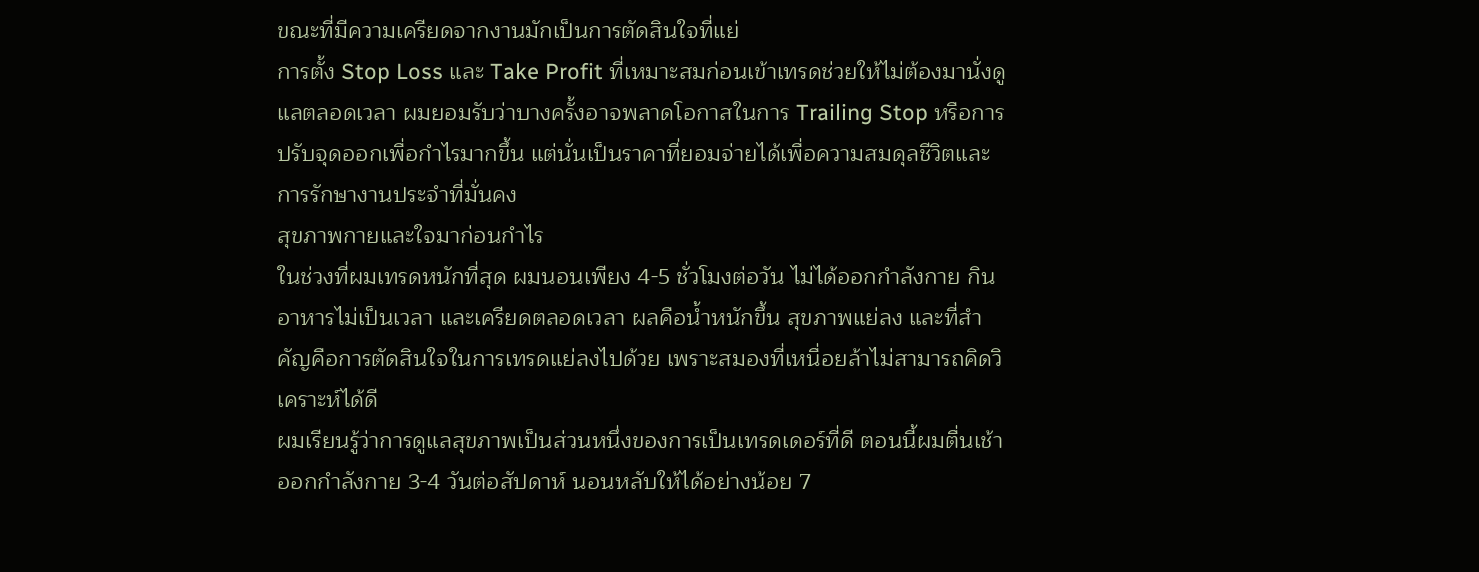ขณะที่มีความเครียดจากงานมักเป็นการตัดสินใจที่แย่
การตั้ง Stop Loss และ Take Profit ที่เหมาะสมก่อนเข้าเทรดช่วยให้ไม่ต้องมานั่งดูแลตลอดเวลา ผมยอมรับว่าบางครั้งอาจพลาดโอกาสในการ Trailing Stop หรือการปรับจุดออกเพื่อกำไรมากขึ้น แต่นั่นเป็นราคาที่ยอมจ่ายได้เพื่อความสมดุลชีวิตและการรักษางานประจำที่มั่นคง
สุขภาพกายและใจมาก่อนกำไร
ในช่วงที่ผมเทรดหนักที่สุด ผมนอนเพียง 4-5 ชั่วโมงต่อวัน ไม่ได้ออกกำลังกาย กินอาหารไม่เป็นเวลา และเครียดตลอดเวลา ผลคือน้ำหนักขึ้น สุขภาพแย่ลง และที่สำคัญคือการตัดสินใจในการเทรดแย่ลงไปด้วย เพราะสมองที่เหนื่อยล้าไม่สามารถคิดวิเคราะห์ได้ดี
ผมเรียนรู้ว่าการดูแลสุขภาพเป็นส่วนหนึ่งของการเป็นเทรดเดอร์ที่ดี ตอนนี้ผมตื่นเช้า ออกกำลังกาย 3-4 วันต่อสัปดาห์ นอนหลับให้ได้อย่างน้อย 7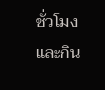ชั่วโมง และกิน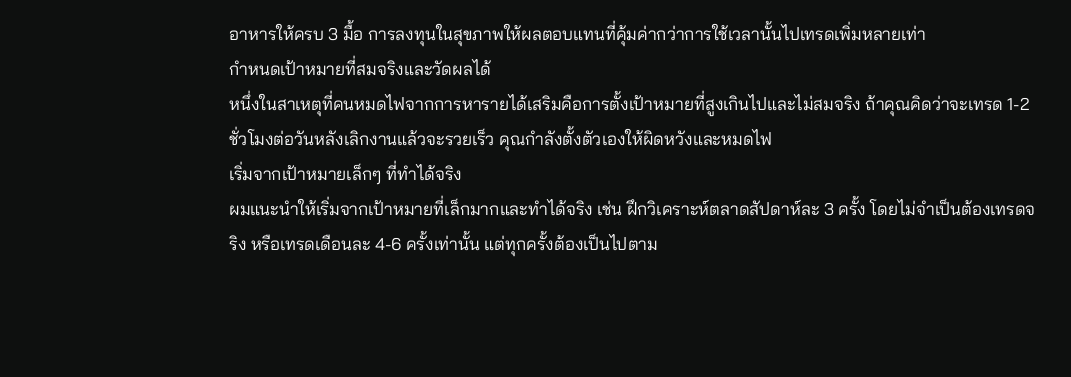อาหารให้ครบ 3 มื้อ การลงทุนในสุขภาพให้ผลตอบแทนที่คุ้มค่ากว่าการใช้เวลานั้นไปเทรดเพิ่มหลายเท่า
กำหนดเป้าหมายที่สมจริงและวัดผลได้
หนึ่งในสาเหตุที่คนหมดไฟจากการหารายได้เสริมคือการตั้งเป้าหมายที่สูงเกินไปและไม่สมจริง ถ้าคุณคิดว่าจะเทรด 1-2 ชั่วโมงต่อวันหลังเลิกงานแล้วจะรวยเร็ว คุณกำลังตั้งตัวเองให้ผิดหวังและหมดไฟ
เริ่มจากเป้าหมายเล็กๆ ที่ทำได้จริง
ผมแนะนำให้เริ่มจากเป้าหมายที่เล็กมากและทำได้จริง เช่น ฝึกวิเคราะห์ตลาดสัปดาห์ละ 3 ครั้ง โดยไม่จำเป็นต้องเทรดจริง หรือเทรดเดือนละ 4-6 ครั้งเท่านั้น แต่ทุกครั้งต้องเป็นไปตาม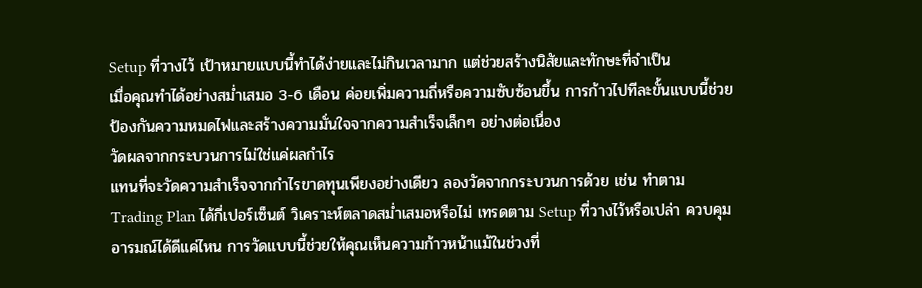Setup ที่วางไว้ เป้าหมายแบบนี้ทำได้ง่ายและไม่กินเวลามาก แต่ช่วยสร้างนิสัยและทักษะที่จำเป็น
เมื่อคุณทำได้อย่างสม่ำเสมอ 3-6 เดือน ค่อยเพิ่มความถี่หรือความซับซ้อนขึ้น การก้าวไปทีละขั้นแบบนี้ช่วยป้องกันความหมดไฟและสร้างความมั่นใจจากความสำเร็จเล็กๆ อย่างต่อเนื่อง
วัดผลจากกระบวนการไม่ใช่แค่ผลกำไร
แทนที่จะวัดความสำเร็จจากกำไรขาดทุนเพียงอย่างเดียว ลองวัดจากกระบวนการด้วย เช่น ทำตาม Trading Plan ได้กี่เปอร์เซ็นต์ วิเคราะห์ตลาดสม่ำเสมอหรือไม่ เทรดตาม Setup ที่วางไว้หรือเปล่า ควบคุมอารมณ์ได้ดีแค่ไหน การวัดแบบนี้ช่วยให้คุณเห็นความก้าวหน้าแม้ในช่วงที่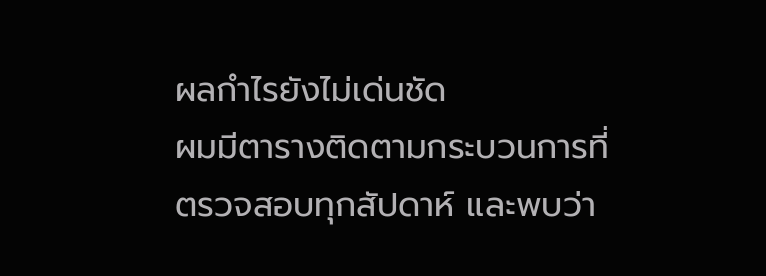ผลกำไรยังไม่เด่นชัด
ผมมีตารางติดตามกระบวนการที่ตรวจสอบทุกสัปดาห์ และพบว่า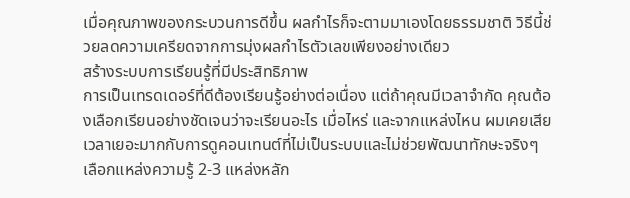เมื่อคุณภาพของกระบวนการดีขึ้น ผลกำไรก็จะตามมาเองโดยธรรมชาติ วิธีนี้ช่วยลดความเครียดจากการมุ่งผลกำไรตัวเลขเพียงอย่างเดียว
สร้างระบบการเรียนรู้ที่มีประสิทธิภาพ
การเป็นเทรดเดอร์ที่ดีต้องเรียนรู้อย่างต่อเนื่อง แต่ถ้าคุณมีเวลาจำกัด คุณต้องเลือกเรียนอย่างชัดเจนว่าจะเรียนอะไร เมื่อไหร่ และจากแหล่งไหน ผมเคยเสียเวลาเยอะมากกับการดูคอนเทนต์ที่ไม่เป็นระบบและไม่ช่วยพัฒนาทักษะจริงๆ
เลือกแหล่งความรู้ 2-3 แหล่งหลัก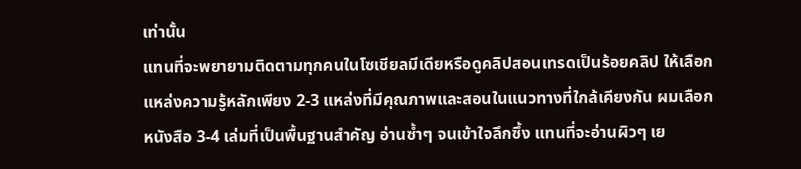เท่านั้น
แทนที่จะพยายามติดตามทุกคนในโซเชียลมีเดียหรือดูคลิปสอนเทรดเป็นร้อยคลิป ให้เลือกแหล่งความรู้หลักเพียง 2-3 แหล่งที่มีคุณภาพและสอนในแนวทางที่ใกล้เคียงกัน ผมเลือกหนังสือ 3-4 เล่มที่เป็นพื้นฐานสำคัญ อ่านซ้ำๆ จนเข้าใจลึกซึ้ง แทนที่จะอ่านผิวๆ เย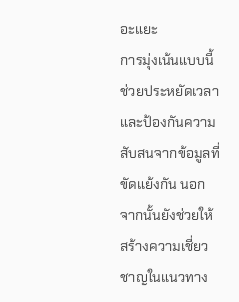อะแยะ
การมุ่งเน้นแบบนี้ช่วยประหยัดเวลาและป้องกันความสับสนจากข้อมูลที่ขัดแย้งกัน นอกจากนั้นยังช่วยให้สร้างความเชี่ยวชาญในแนวทาง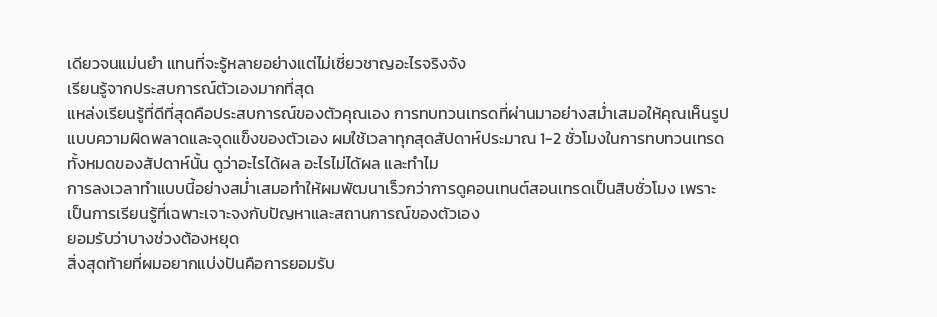เดียวจนแม่นยำ แทนที่จะรู้หลายอย่างแต่ไม่เชี่ยวชาญอะไรจริงจัง
เรียนรู้จากประสบการณ์ตัวเองมากที่สุด
แหล่งเรียนรู้ที่ดีที่สุดคือประสบการณ์ของตัวคุณเอง การทบทวนเทรดที่ผ่านมาอย่างสม่ำเสมอให้คุณเห็นรูปแบบความผิดพลาดและจุดแข็งของตัวเอง ผมใช้เวลาทุกสุดสัปดาห์ประมาณ 1-2 ชั่วโมงในการทบทวนเทรดทั้งหมดของสัปดาห์นั้น ดูว่าอะไรได้ผล อะไรไม่ได้ผล และทำไม
การลงเวลาทำแบบนี้อย่างสม่ำเสมอทำให้ผมพัฒนาเร็วกว่าการดูคอนเทนต์สอนเทรดเป็นสิบชั่วโมง เพราะเป็นการเรียนรู้ที่เฉพาะเจาะจงกับปัญหาและสถานการณ์ของตัวเอง
ยอมรับว่าบางช่วงต้องหยุด
สิ่งสุดท้ายที่ผมอยากแบ่งปันคือการยอมรับ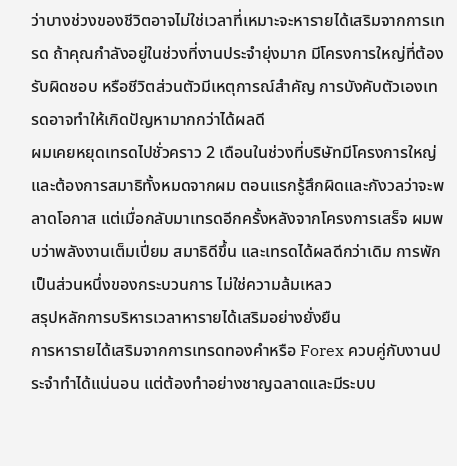ว่าบางช่วงของชีวิตอาจไม่ใช่เวลาที่เหมาะจะหารายได้เสริมจากการเทรด ถ้าคุณกำลังอยู่ในช่วงที่งานประจำยุ่งมาก มีโครงการใหญ่ที่ต้องรับผิดชอบ หรือชีวิตส่วนตัวมีเหตุการณ์สำคัญ การบังคับตัวเองเทรดอาจทำให้เกิดปัญหามากกว่าได้ผลดี
ผมเคยหยุดเทรดไปชั่วคราว 2 เดือนในช่วงที่บริษัทมีโครงการใหญ่และต้องการสมาธิทั้งหมดจากผม ตอนแรกรู้สึกผิดและกังวลว่าจะพลาดโอกาส แต่เมื่อกลับมาเทรดอีกครั้งหลังจากโครงการเสร็จ ผมพบว่าพลังงานเต็มเปี่ยม สมาธิดีขึ้น และเทรดได้ผลดีกว่าเดิม การพักเป็นส่วนหนึ่งของกระบวนการ ไม่ใช่ความล้มเหลว
สรุปหลักการบริหารเวลาหารายได้เสริมอย่างยั่งยืน
การหารายได้เสริมจากการเทรดทองคำหรือ Forex ควบคู่กับงานประจำทำได้แน่นอน แต่ต้องทำอย่างชาญฉลาดและมีระบบ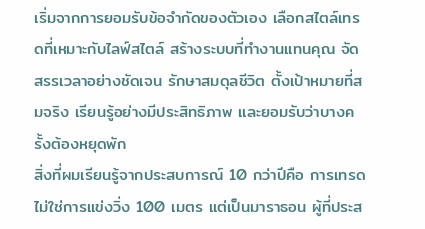เริ่มจากการยอมรับข้อจำกัดของตัวเอง เลือกสไตล์เทรดที่เหมาะกับไลฟ์สไตล์ สร้างระบบที่ทำงานแทนคุณ จัดสรรเวลาอย่างชัดเจน รักษาสมดุลชีวิต ตั้งเป้าหมายที่สมจริง เรียนรู้อย่างมีประสิทธิภาพ และยอมรับว่าบางครั้งต้องหยุดพัก
สิ่งที่ผมเรียนรู้จากประสบการณ์ 10 กว่าปีคือ การเทรดไม่ใช่การแข่งวิ่ง 100 เมตร แต่เป็นมาราธอน ผู้ที่ประส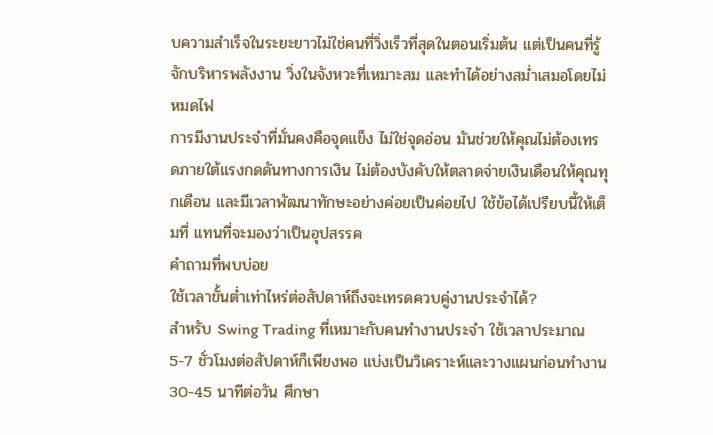บความสำเร็จในระยะยาวไม่ใช่คนที่วิ่งเร็วที่สุดในตอนเริ่มต้น แต่เป็นคนที่รู้จักบริหารพลังงาน วิ่งในจังหวะที่เหมาะสม และทำได้อย่างสม่ำเสมอโดยไม่หมดไฟ
การมีงานประจำที่มั่นคงคือจุดแข็ง ไม่ใช่จุดอ่อน มันช่วยให้คุณไม่ต้องเทรดภายใต้แรงกดดันทางการเงิน ไม่ต้องบังคับให้ตลาดจ่ายเงินเดือนให้คุณทุกเดือน และมีเวลาพัฒนาทักษะอย่างค่อยเป็นค่อยไป ใช้ข้อได้เปรียบนี้ให้เต็มที่ แทนที่จะมองว่าเป็นอุปสรรค
คำถามที่พบบ่อย
ใช้เวลาขั้นต่ำเท่าไหร่ต่อสัปดาห์ถึงจะเทรดควบคู่งานประจำได้?
สำหรับ Swing Trading ที่เหมาะกับคนทำงานประจำ ใช้เวลาประมาณ 5-7 ชั่วโมงต่อสัปดาห์ก็เพียงพอ แบ่งเป็นวิเคราะห์และวางแผนก่อนทำงาน 30-45 นาทีต่อวัน ศึกษา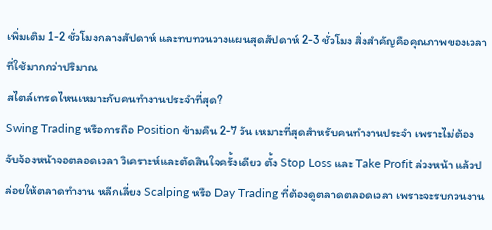เพิ่มเติม 1-2 ชั่วโมงกลางสัปดาห์ และทบทวนวางแผนสุดสัปดาห์ 2-3 ชั่วโมง สิ่งสำคัญคือคุณภาพของเวลาที่ใช้มากกว่าปริมาณ
สไตล์เทรดไหนเหมาะกับคนทำงานประจำที่สุด?
Swing Trading หรือการถือ Position ข้ามคืน 2-7 วัน เหมาะที่สุดสำหรับคนทำงานประจำ เพราะไม่ต้องจับจ้องหน้าจอตลอดเวลา วิเคราะห์และตัดสินใจครั้งเดียว ตั้ง Stop Loss และ Take Profit ล่วงหน้า แล้วปล่อยให้ตลาดทำงาน หลีกเลี่ยง Scalping หรือ Day Trading ที่ต้องดูตลาดตลอดเวลา เพราะจะรบกวนงาน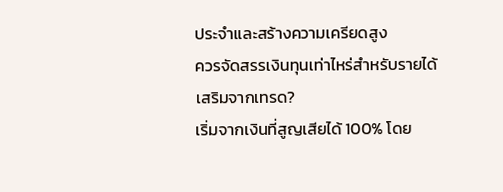ประจำและสร้างความเครียดสูง
ควรจัดสรรเงินทุนเท่าไหร่สำหรับรายได้เสริมจากเทรด?
เริ่มจากเงินที่สูญเสียได้ 100% โดย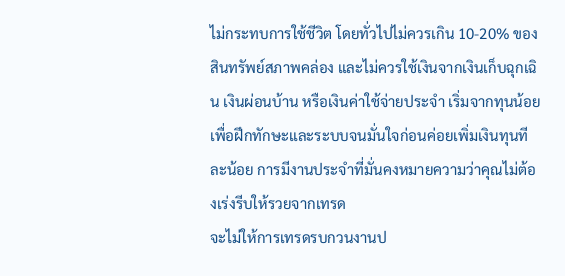ไม่กระทบการใช้ชีวิต โดยทั่วไปไม่ควรเกิน 10-20% ของสินทรัพย์สภาพคล่อง และไม่ควรใช้เงินจากเงินเก็บฉุกเฉิน เงินผ่อนบ้าน หรือเงินค่าใช้จ่ายประจำ เริ่มจากทุนน้อยเพื่อฝึกทักษะและระบบจนมั่นใจก่อนค่อยเพิ่มเงินทุนทีละน้อย การมีงานประจำที่มั่นคงหมายความว่าคุณไม่ต้องเร่งรีบให้รวยจากเทรด
จะไม่ให้การเทรดรบกวนงานป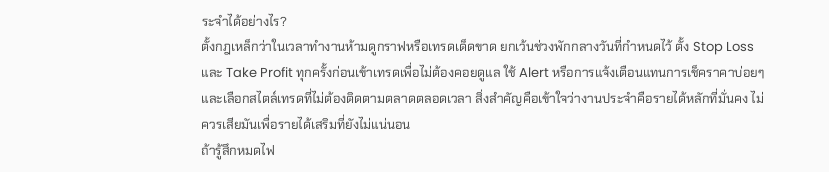ระจำได้อย่างไร?
ตั้งกฎเหล็กว่าในเวลาทำงานห้ามดูกราฟหรือเทรดเด็ดขาด ยกเว้นช่วงพักกลางวันที่กำหนดไว้ ตั้ง Stop Loss และ Take Profit ทุกครั้งก่อนเข้าเทรดเพื่อไม่ต้องคอยดูแล ใช้ Alert หรือการแจ้งเตือนแทนการเช็คราคาบ่อยๆ และเลือกสไตล์เทรดที่ไม่ต้องติดตามตลาดตลอดเวลา สิ่งสำคัญคือเข้าใจว่างานประจำคือรายได้หลักที่มั่นคง ไม่ควรเสียมันเพื่อรายได้เสริมที่ยังไม่แน่นอน
ถ้ารู้สึกหมดไฟ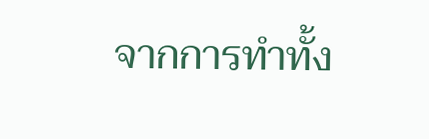จากการทำทั้ง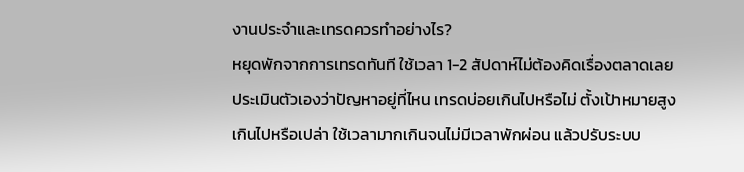งานประจำและเทรดควรทำอย่างไร?
หยุดพักจากการเทรดทันที ใช้เวลา 1-2 สัปดาห์ไม่ต้องคิดเรื่องตลาดเลย ประเมินตัวเองว่าปัญหาอยู่ที่ไหน เทรดบ่อยเกินไปหรือไม่ ตั้งเป้าหมายสูงเกินไปหรือเปล่า ใช้เวลามากเกินจนไม่มีเวลาพักผ่อน แล้วปรับระบบ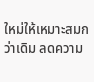ใหม่ให้เหมาะสมกว่าเดิม ลดความ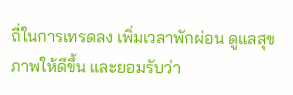ถี่ในการเทรดลง เพิ่มเวลาพักผ่อน ดูแลสุขภาพให้ดีขึ้น และยอมรับว่า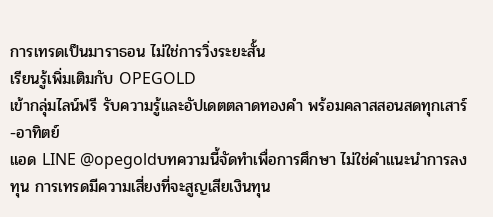การเทรดเป็นมาราธอน ไม่ใช่การวิ่งระยะสั้น
เรียนรู้เพิ่มเติมกับ OPEGOLD
เข้ากลุ่มไลน์ฟรี รับความรู้และอัปเดตตลาดทองคำ พร้อมคลาสสอนสดทุกเสาร์-อาทิตย์
แอด LINE @opegoldบทความนี้จัดทำเพื่อการศึกษา ไม่ใช่คำแนะนำการลงทุน การเทรดมีความเสี่ยงที่จะสูญเสียเงินทุน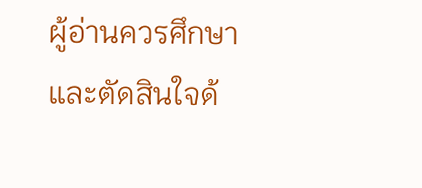ผู้อ่านควรศึกษาและตัดสินใจด้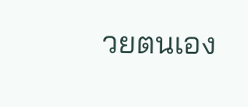วยตนเอง